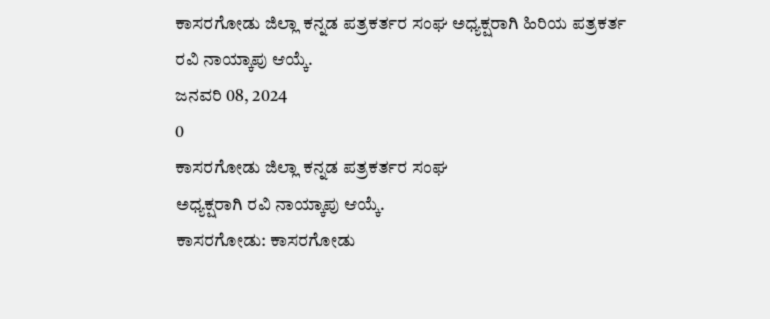ಕಾಸರಗೋಡು ಜಿಲ್ಲಾ ಕನ್ನಡ ಪತ್ರಕರ್ತರ ಸಂಘ ಅಧ್ಯಕ್ಷರಾಗಿ ಹಿರಿಯ ಪತ್ರಕರ್ತ ರವಿ ನಾಯ್ಕಾಪು ಆಯ್ಕೆ.
ಜನವರಿ 08, 2024
0
ಕಾಸರಗೋಡು ಜಿಲ್ಲಾ ಕನ್ನಡ ಪತ್ರಕರ್ತರ ಸಂಘ
ಅಧ್ಯಕ್ಷರಾಗಿ ರವಿ ನಾಯ್ಕಾಪು ಆಯ್ಕೆ.
ಕಾಸರಗೋಡು: ಕಾಸರಗೋಡು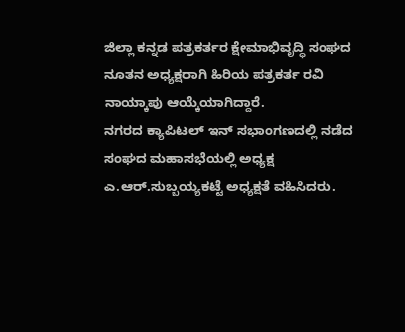ಜಿಲ್ಲಾ ಕನ್ನಡ ಪತ್ರಕರ್ತರ ಕ್ಷೇಮಾಭಿವೃದ್ಧಿ ಸಂಘದ ನೂತನ ಅಧ್ಯಕ್ಷರಾಗಿ ಹಿರಿಯ ಪತ್ರಕರ್ತ ರವಿ ನಾಯ್ಕಾಪು ಆಯ್ಕೆಯಾಗಿದ್ದಾರೆ.
ನಗರದ ಕ್ಯಾಪಿಟಲ್ ಇನ್ ಸಭಾಂಗಣದಲ್ಲಿ ನಡೆದ ಸಂಘದ ಮಹಾಸಭೆಯಲ್ಲಿ ಅಧ್ಯಕ್ಷ ಎ.ಆರ್.ಸುಬ್ಬಯ್ಯಕಟ್ಟೆ ಅಧ್ಯಕ್ಷತೆ ವಹಿಸಿದರು.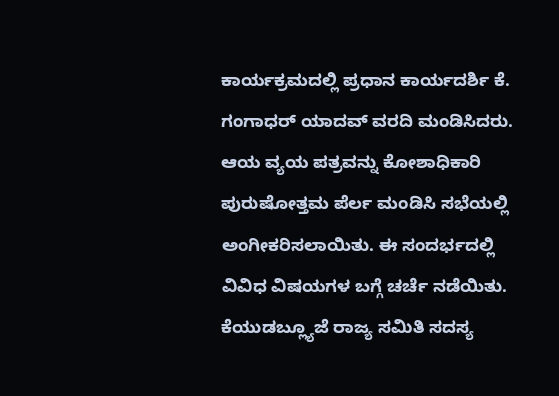ಕಾರ್ಯಕ್ರಮದಲ್ಲಿ ಪ್ರಧಾನ ಕಾರ್ಯದರ್ಶಿ ಕೆ. ಗಂಗಾಧರ್ ಯಾದವ್ ವರದಿ ಮಂಡಿಸಿದರು. ಆಯ ವ್ಯಯ ಪತ್ರವನ್ನು ಕೋಶಾಧಿಕಾರಿ ಪುರುಷೋತ್ತಮ ಪೆರ್ಲ ಮಂಡಿಸಿ ಸಭೆಯಲ್ಲಿ ಅಂಗೀಕರಿಸಲಾಯಿತು. ಈ ಸಂದರ್ಭದಲ್ಲಿ ವಿವಿಧ ವಿಷಯಗಳ ಬಗ್ಗೆ ಚರ್ಚೆ ನಡೆಯಿತು. ಕೆಯುಡಬ್ಲ್ಯೂಜೆ ರಾಜ್ಯ ಸಮಿತಿ ಸದಸ್ಯ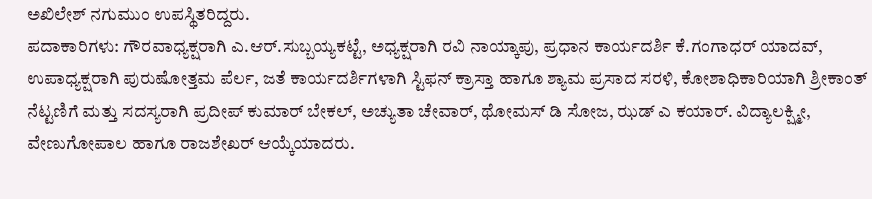ಅಖಿಲೇಶ್ ನಗುಮುಂ ಉಪಸ್ಥಿತರಿದ್ದರು.
ಪದಾಕಾರಿಗಳು: ಗೌರವಾಧ್ಯಕ್ಷರಾಗಿ ಎ.ಆರ್.ಸುಬ್ಬಯ್ಯಕಟ್ಟೆ, ಅಧ್ಯಕ್ಷರಾಗಿ ರವಿ ನಾಯ್ಕಾಪು, ಪ್ರಧಾನ ಕಾರ್ಯದರ್ಶಿ ಕೆ.ಗಂಗಾಧರ್ ಯಾದವ್, ಉಪಾಧ್ಯಕ್ಷರಾಗಿ ಪುರುಷೋತ್ತಮ ಪೆರ್ಲ, ಜತೆ ಕಾರ್ಯದರ್ಶಿಗಳಾಗಿ ಸ್ಟಿಫನ್ ಕ್ರಾಸ್ತಾ ಹಾಗೂ ಶ್ಯಾಮ ಪ್ರಸಾದ ಸರಳಿ, ಕೋಶಾಧಿಕಾರಿಯಾಗಿ ಶ್ರೀಕಾಂತ್ ನೆಟ್ಟಣಿಗೆ ಮತ್ತು ಸದಸ್ಯರಾಗಿ ಪ್ರದೀಪ್ ಕುಮಾರ್ ಬೇಕಲ್, ಅಚ್ಯುತಾ ಚೇವಾರ್, ಥೋಮಸ್ ಡಿ ಸೋಜ, ಝಡ್ ಎ ಕಯಾರ್. ವಿದ್ಯಾಲಕ್ಷ್ಮೀ, ವೇಣುಗೋಪಾಲ ಹಾಗೂ ರಾಜಶೇಖರ್ ಆಯ್ಕೆಯಾದರು.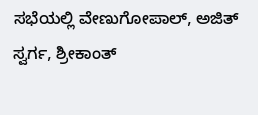ಸಭೆಯಲ್ಲಿ ವೇಣುಗೋಪಾಲ್, ಅಜಿತ್ ಸ್ವರ್ಗ, ಶ್ರೀಕಾಂತ್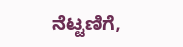ನೆಟ್ಟಣಿಗೆ,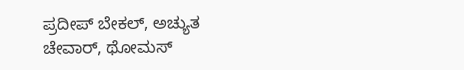ಪ್ರದೀಪ್ ಬೇಕಲ್, ಅಚ್ಯುತ ಚೇವಾರ್, ಥೋಮಸ್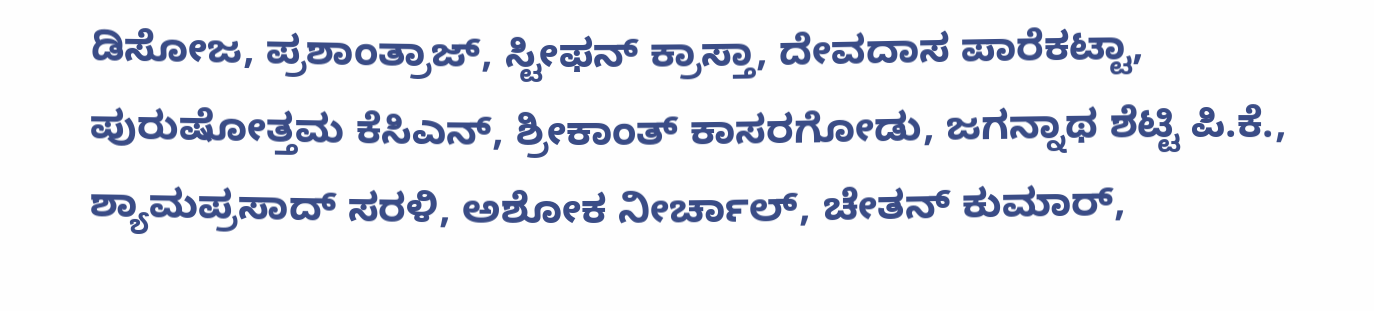ಡಿಸೋಜ, ಪ್ರಶಾಂತ್ರಾಜ್, ಸ್ಟೀಫನ್ ಕ್ರಾಸ್ತಾ, ದೇವದಾಸ ಪಾರೆಕಟ್ಟಾ, ಪುರುಷೋತ್ತಮ ಕೆಸಿಎನ್, ಶ್ರೀಕಾಂತ್ ಕಾಸರಗೋಡು, ಜಗನ್ನಾಥ ಶೆಟ್ಟಿ ಪಿ.ಕೆ., ಶ್ಯಾಮಪ್ರಸಾದ್ ಸರಳಿ, ಅಶೋಕ ನೀರ್ಚಾಲ್, ಚೇತನ್ ಕುಮಾರ್,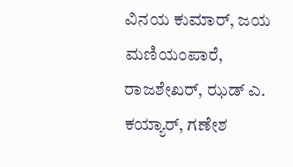ವಿನಯ ಕುಮಾರ್, ಜಯ ಮಣಿಯಂಪಾರೆ, ರಾಜಶೇಖರ್, ಝಡ್ ಎ. ಕಯ್ಯಾರ್, ಗಣೇಶ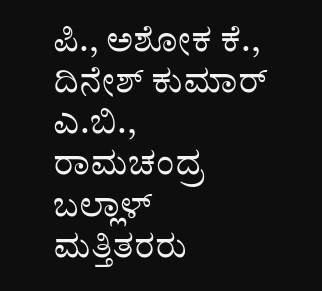ಪಿ., ಅಶೋಕ ಕೆ., ದಿನೇಶ್ ಕುಮಾರ್ ಎ.ಬಿ., ರಾಮಚಂದ್ರ ಬಲ್ಲಾಳ್ ಮತ್ತಿತರರು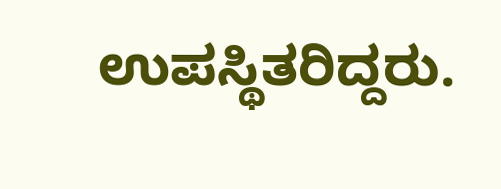ಉಪಸ್ಥಿತರಿದ್ದರು.